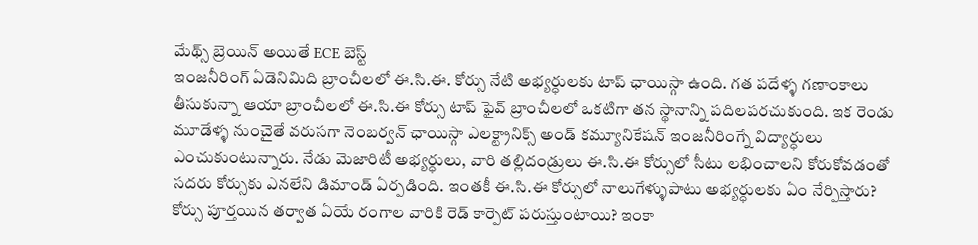మేథ్స్ బ్రెయిన్ అయితే ECE బెస్ట్
ఇంజనీరింగ్ ఏడెనిమిది బ్రాంచీలలో ఈ.సి.ఈ. కోర్సు నేటి అభ్యర్ధులకు టాప్ ఛాయిస్గా ఉంది. గత పదేళ్ళ గణాంకాలు తీసుకున్నా ఆయా బ్రాంచీలలో ఈ.సి.ఈ కోర్సు టాప్ ఫైవ్ బ్రాంచీలలో ఒకటిగా తన స్థానాన్ని పదిలపరచుకుంది. ఇక రెండు మూడేళ్ళ నుంచైతే వరుసగా నెంబర్వన్ ఛాయిస్గా ఎలక్ట్రానిక్స్ అండ్ కమ్యూనికేషన్ ఇంజనీరింగ్నే విద్యార్ధులు ఎంచుకుంటున్నారు. నేడు మెజారిటీ అభ్యర్ధులు, వారి తల్లిదండ్రులు ఈ.సి.ఈ కోర్సులో సీటు లభించాలని కోరుకోవడంతో సదరు కోర్సుకు ఎనలేని డిమాండ్ ఏర్పడింది. ఇంతకీ ఈ.సి.ఈ కోర్సులో నాలుగేళ్ళుపాటు అభ్యర్ధులకు ఏం నేర్పిస్తారు? కోర్సు పూర్తయిన తర్వాత ఏయే రంగాల వారికి రెడ్ కార్పెట్ పరుస్తుంటాయి? ఇంకా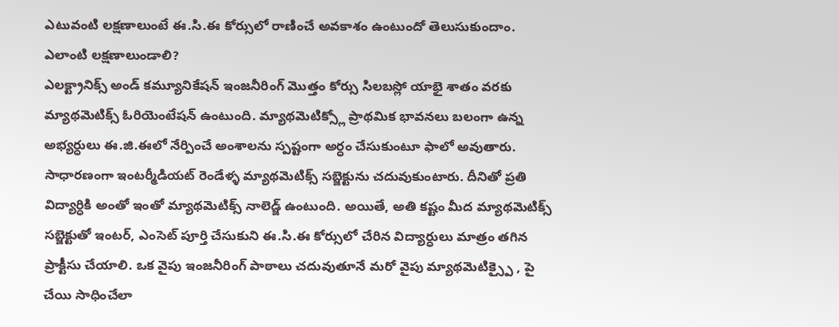ఎటువంటి లక్షణాలుంటే ఈ.సి.ఈ కోర్సులో రాణించే అవకాశం ఉంటుందో తెలుసుకుందాం.
ఎలాంటి లక్షణాలుండాలి?
ఎలక్ట్రానిక్స్ అండ్ కమ్యూనికేషన్ ఇంజనీరింగ్ మొత్తం కోర్సు సిలబస్లో యాభై శాతం వరకు మ్యాథమెటిక్స్ ఓరియెంటేషన్ ఉంటుంది. మ్యాథమెటిక్స్లో ప్రాథమిక భావనలు బలంగా ఉన్న అభ్యర్ధులు ఈ.జి.ఈలో నేర్పించే అంశాలను స్పష్టంగా అర్ధం చేసుకుంటూ ఫాలో అవుతారు. సాధారణంగా ఇంటర్మీడియట్ రెండేళ్ళ మ్యాథమెటిక్స్ సబ్జెక్టును చదువుకుంటారు. దీనితో ప్రతి విద్యార్ధికి అంతో ఇంతో మ్యాథమెటిక్స్ నాలెడ్జ్ ఉంటుంది. అయితే, అతి కష్టం మీద మ్యాథమెటిక్స్ సబ్జెక్టుతో ఇంటర్, ఎంసెట్ పూర్తి చేసుకుని ఈ.సి.ఈ కోర్సులో చేరిన విద్యార్ధులు మాత్రం తగిన ప్రాక్టీసు చేయాలి. ఒక వైపు ఇంజనీరింగ్ పాఠాలు చదువుతూనే మరో వైపు మ్యాథమెటిక్స్పై , పై చేయి సాధించేలా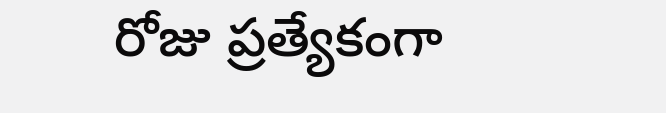రోజు ప్రత్యేకంగా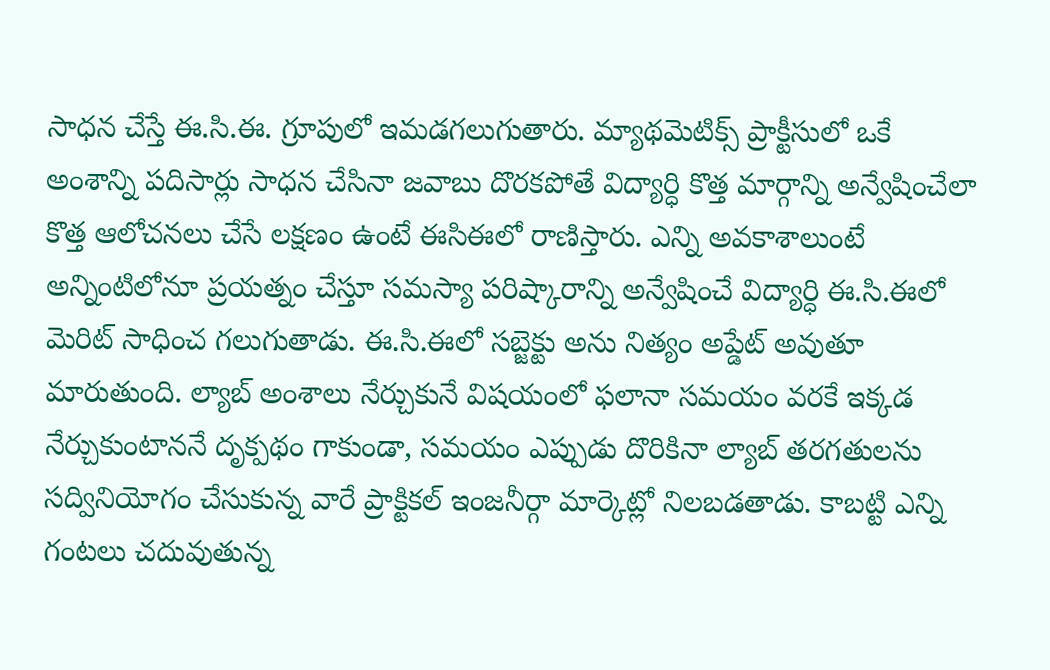సాధన చేస్తే ఈ.సి.ఈ. గ్రూపులో ఇమడగలుగుతారు. మ్యాథమెటిక్స్ ప్రాక్టీసులో ఒకే అంశాన్ని పదిసార్లు సాధన చేసినా జవాబు దొరకపోతే విద్యార్ధి కొత్త మార్గాన్ని అన్వేషించేలా కొత్త ఆలోచనలు చేసే లక్షణం ఉంటే ఈసిఈలో రాణిస్తారు. ఎన్ని అవకాశాలుంటే అన్నింటిలోనూ ప్రయత్నం చేస్తూ సమస్యా పరిష్కారాన్ని అన్వేషించే విద్యార్ధి ఈ.సి.ఈలో మెరిట్ సాధించ గలుగుతాడు. ఈ.సి.ఈలో సబ్జెక్టు అను నిత్యం అప్డేట్ అవుతూ మారుతుంది. ల్యాబ్ అంశాలు నేర్చుకునే విషయంలో ఫలానా సమయం వరకే ఇక్కడ నేర్చుకుంటాననే దృక్పథం గాకుండా, సమయం ఎప్పుడు దొరికినా ల్యాబ్ తరగతులను సద్వినియోగం చేసుకున్న వారే ప్రాక్టికల్ ఇంజనీర్గా మార్కెట్లో నిలబడతాడు. కాబట్టి ఎన్ని గంటలు చదువుతున్న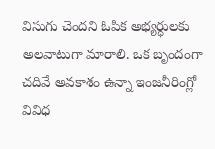విసుగు చెందని ఓపిక అభ్యర్ధులకు అలవాటుగా మారాలి. ఒక బృందంగా చదివే అవకాశం ఉన్నా ఇంజనీరింగ్లో వివిధ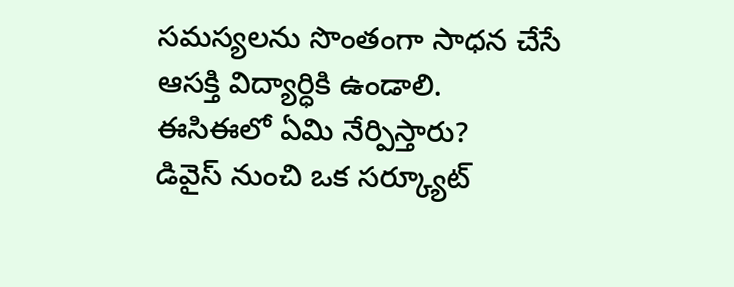సమస్యలను సొంతంగా సాధన చేసే ఆసక్తి విద్యార్ధికి ఉండాలి.
ఈసిఈలో ఏమి నేర్పిస్తారు?
డివైస్ నుంచి ఒక సర్క్యూట్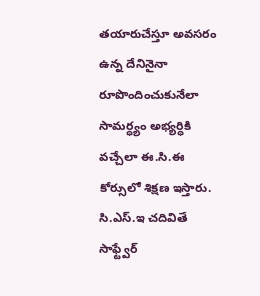తయారుచేస్తూ అవసరం ఉన్న దేనినైనా రూపొందించుకునేలా సామర్ధ్యం అభ్యర్ధికి వచ్చేలా ఈ.సి.ఈ కోర్సులో శిక్షణ ఇస్తారు. సి.ఎస్.ఇ చదివితే సాఫ్ట్వేర్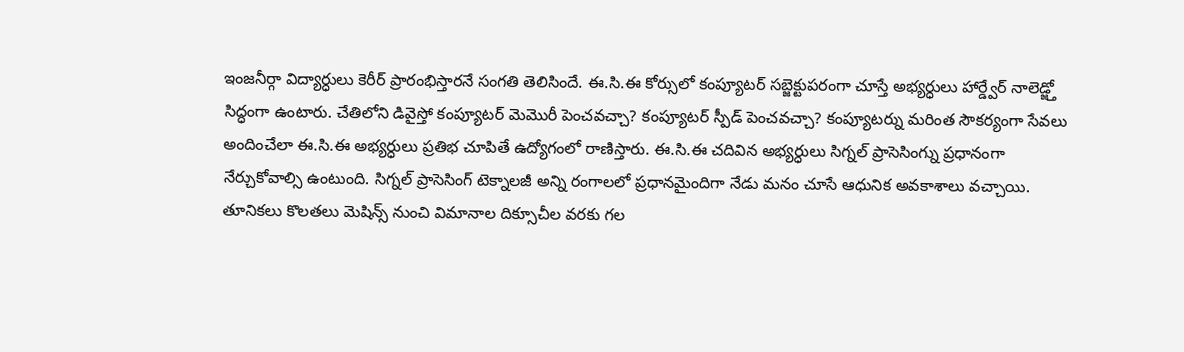ఇంజనీర్గా విద్యార్ధులు కెరీర్ ప్రారంభిస్తారనే సంగతి తెలిసిందే. ఈ.సి.ఈ కోర్సులో కంప్యూటర్ సబ్జెక్టుపరంగా చూస్తే అభ్యర్ధులు హార్డ్వేర్ నాలెడ్జ్తో సిద్ధంగా ఉంటారు. చేతిలోని డివైస్తో కంప్యూటర్ మెమొరీ పెంచవచ్చా? కంప్యూటర్ స్పీడ్ పెంచవచ్చా? కంప్యూటర్ను మరింత సౌకర్యంగా సేవలు అందించేలా ఈ.సి.ఈ అభ్యర్ధులు ప్రతిభ చూపితే ఉద్యోగంలో రాణిస్తారు. ఈ.సి.ఈ చదివిన అభ్యర్ధులు సిగ్నల్ ప్రాసెసింగ్ను ప్రధానంగా నేర్చుకోవాల్సి ఉంటుంది. సిగ్నల్ ప్రాసెసింగ్ టెక్నాలజీ అన్ని రంగాలలో ప్రధానమైందిగా నేడు మనం చూసే ఆధునిక అవకాశాలు వచ్చాయి. తూనికలు కొలతలు మెషిన్స్ నుంచి విమానాల దిక్సూచీల వరకు గల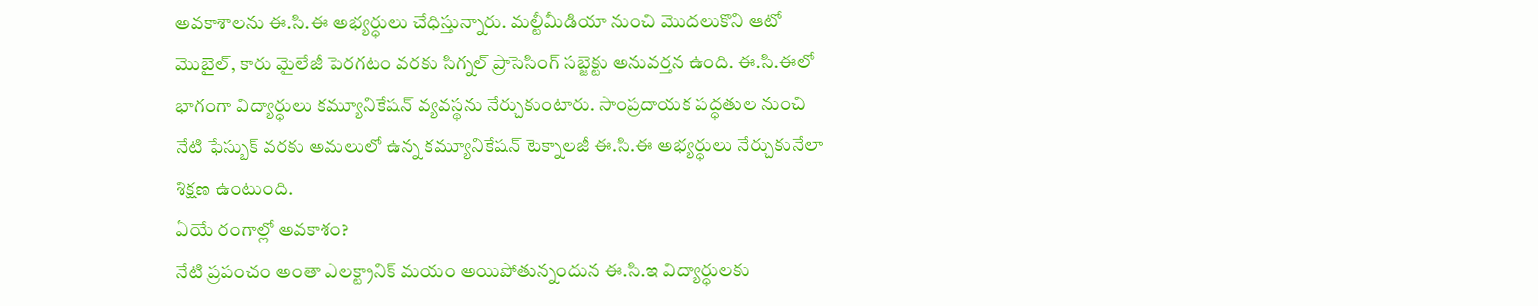అవకాశాలను ఈ.సి.ఈ అభ్యర్ధులు చేధిస్తున్నారు. మల్టీమీడియా నుంచి మొదలుకొని ఆటో మొబైల్, కారు మైలేజీ పెరగటం వరకు సిగ్నల్ ప్రాసెసింగ్ సబ్జెక్టు అనువర్తన ఉంది. ఈ.సి.ఈలో భాగంగా విద్యార్ధులు కమ్యూనికేషన్ వ్యవస్థను నేర్చుకుంటారు. సాంప్రదాయక పద్ధతుల నుంచి నేటి ఫేస్బుక్ వరకు అమలులో ఉన్న కమ్యూనికేషన్ టెక్నాలజీ ఈ.సి.ఈ అభ్యర్ధులు నేర్చుకునేలా శిక్షణ ఉంటుంది.
ఏయే రంగాల్లో అవకాశం?
నేటి ప్రపంచం అంతా ఎలక్ట్రానిక్ మయం అయిపోతున్నందున ఈ.సి.ఇ విద్యార్ధులకు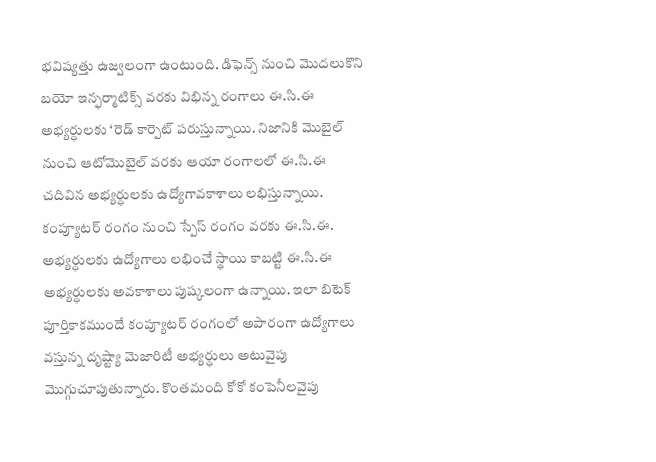భవిష్యత్తు ఉజ్వలంగా ఉంటుంది. డిఫెన్స్ నుంచి మొదలుకొని బయో ఇన్ఫర్మాటిక్స్ వరకు విభిన్న రంగాలు ఈ.సి.ఈ అభ్యర్ధులకు ‘రెడ్ కార్పెట్ పరుస్తున్నాయి. నిజానికి మొబైల్ నుంచి ఆటోమొబైల్ వరకు ఆయా రంగాలలో ఈ.సి.ఈ చదివిన అభ్యర్ధులకు ఉద్యోగావకాశాలు లభిస్తున్నాయి. కంప్యూటర్ రంగం నుంచి స్పేస్ రంగం వరకు ఈ.సి.ఈ. అభ్యర్ధులకు ఉద్యోగాలు లభించే స్థాయి కాబట్టి ఈ.సి.ఈ అభ్యర్ధులకు అవకాశాలు పుష్కలంగా ఉన్నాయి. ఇలా బిటెక్ పూర్తికాకముందే కంప్యూటర్ రంగంలో అపారంగా ఉద్యోగాలు వస్తున్న దృష్ట్యా మెజారిటీ అభ్యర్ధులు అటువైపు మొగ్గుచూపుతున్నారు. కొంతమంది కోకో కంపెనీలవైపు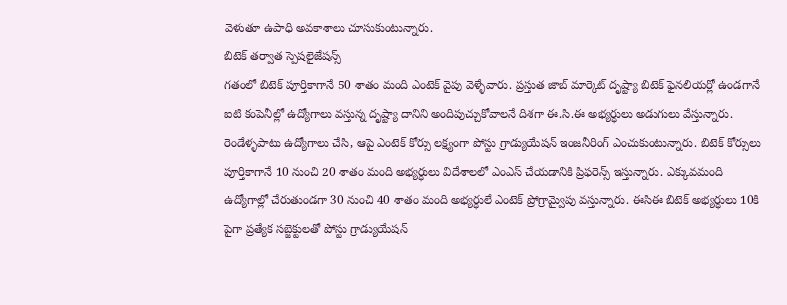వెళుతూ ఉపాధి అవకాశాలు చూసుకుంటున్నారు.
బిటెక్ తర్వాత స్పెషలైజేషన్స్
గతంలో బిటెక్ పూర్తికాగానే 50 శాతం మంది ఎంటెక్ వైపు వెళ్ళేవారు. ప్రస్తుత జాబ్ మార్కెట్ దృష్ట్యా బిటెక్ ఫైనలియర్లో ఉండగానే ఐటి కంపెనీల్లో ఉద్యోగాలు వస్తున్న దృష్ట్యా దానిని అందిపుచ్చుకోవాలనే దిశగా ఈ.సి.ఈ అభ్యర్ధులు అడుగులు వేస్తున్నారు. రెండేళ్ళపాటు ఉద్యోగాలు చేసి, ఆపై ఎంటెక్ కోర్సు లక్ష్యంగా పోస్టు గ్రాడ్యుయేషన్ ఇంజనీరింగ్ ఎంచుకుంటున్నారు. బిటెక్ కోర్సులు పూర్తికాగానే 10 నుంచి 20 శాతం మంది అభ్యర్ధులు విదేశాలలో ఎంఎస్ చేయడానికి ప్రిఫరెన్స్ ఇస్తున్నారు. ఎక్కువమంది ఉద్యోగాల్లో చేరుతుండగా 30 నుంచి 40 శాతం మంది అభ్యర్ధులే ఎంటెక్ ప్రోగ్రామ్వైపు వస్తున్నారు. ఈసిఈ బిటెక్ అభ్యర్ధులు 10కి పైగా ప్రత్యేక సబ్జెక్టులతో పోస్టు గ్రాడ్యుయేషన్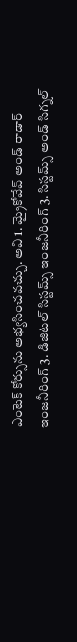ఎంటెక్ కోర్సును అభ్యసించవచ్చు. అవి 1. మ్రైకోవేవ్ అండ్ రాడార్ ఇంజనీరింగ్ 3. డిజిటల్ సిస్టమ్స్ ఇంజనీరింగ్ 3. సిస్టమ్స్ అండ్ సిగ్నల్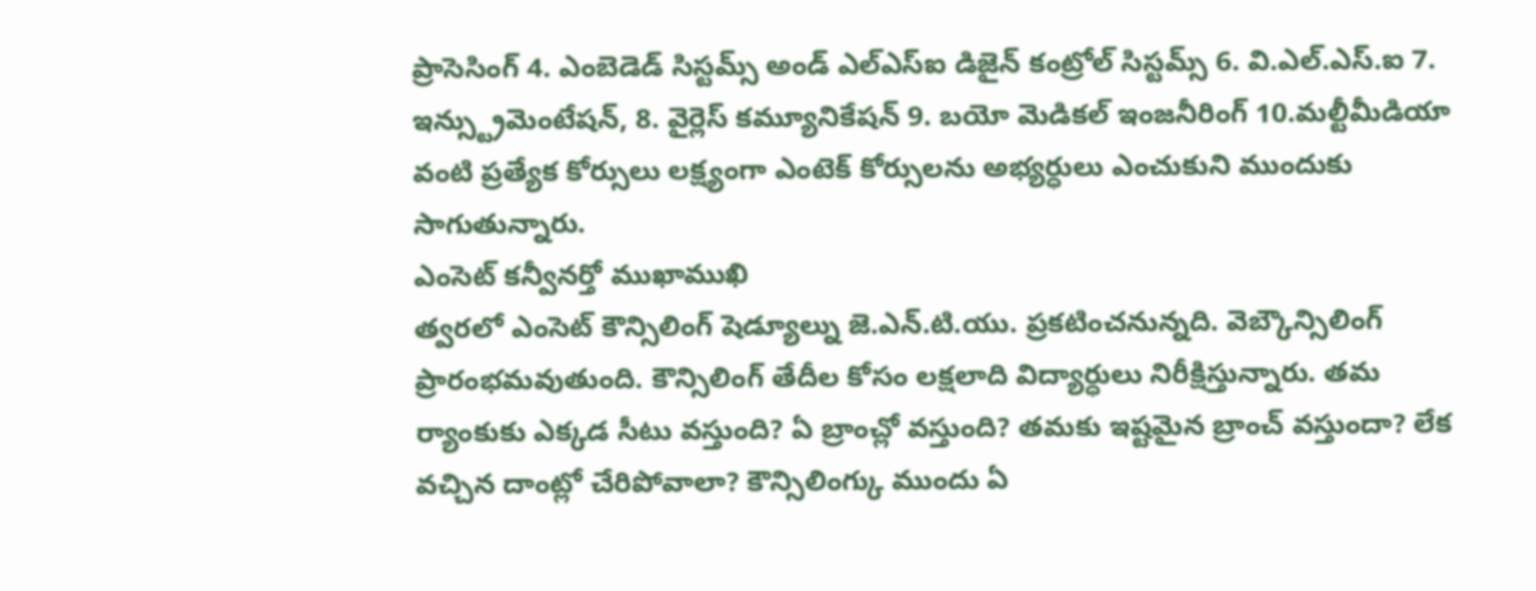ప్రాసెసింగ్ 4. ఎంబెడెడ్ సిస్టమ్స్ అండ్ ఎల్ఎస్ఐ డిజైన్ కంట్రోల్ సిస్టమ్స్ 6. వి.ఎల్.ఎస్.ఐ 7. ఇన్స్ట్రుమెంటేషన్, 8. వైర్లెస్ కమ్యూనికేషన్ 9. బయో మెడికల్ ఇంజనీరింగ్ 10.మల్టీమీడియా వంటి ప్రత్యేక కోర్సులు లక్ష్యంగా ఎంటెక్ కోర్సులను అభ్యర్ధులు ఎంచుకుని ముందుకు సాగుతున్నారు.
ఎంసెట్ కన్వీనర్తో ముఖాముఖి
త్వరలో ఎంసెట్ కౌన్సిలింగ్ షెడ్యూల్ను జె.ఎన్.టి.యు. ప్రకటించనున్నది. వెబ్కౌన్సిలింగ్ ప్రారంభమవుతుంది. కౌన్సిలింగ్ తేదీల కోసం లక్షలాది విద్యార్ధులు నిరీక్షిస్తున్నారు. తమ ర్యాంకుకు ఎక్కడ సీటు వస్తుంది? ఏ బ్రాంచ్లో వస్తుంది? తమకు ఇష్టమైన బ్రాంచ్ వస్తుందా? లేక వచ్చిన దాంట్లో చేరిపోవాలా? కౌన్సిలింగ్కు ముందు ఏ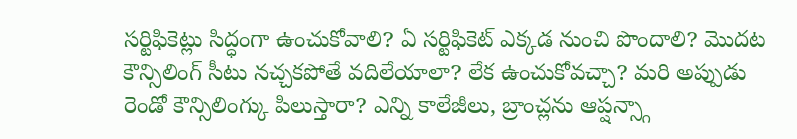సర్టిఫికెట్లు సిద్ధంగా ఉంచుకోవాలి? ఏ సర్టిఫికెట్ ఎక్కడ నుంచి పొందాలి? మొదట కౌన్సిలింగ్ సీటు నచ్చకపోతే వదిలేయాలా? లేక ఉంచుకోవచ్చా? మరి అప్పుడు రెండో కౌన్సిలింగ్కు పిలుస్తారా? ఎన్ని కాలేజీలు, బ్రాంచ్లను ఆప్షన్స్గా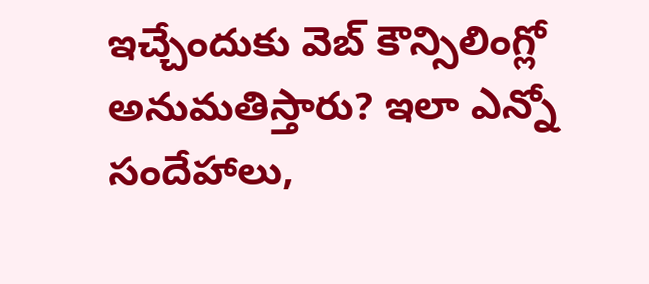ఇచ్చేందుకు వెబ్ కౌన్సిలింగ్లో అనుమతిస్తారు? ఇలా ఎన్నో సందేహాలు,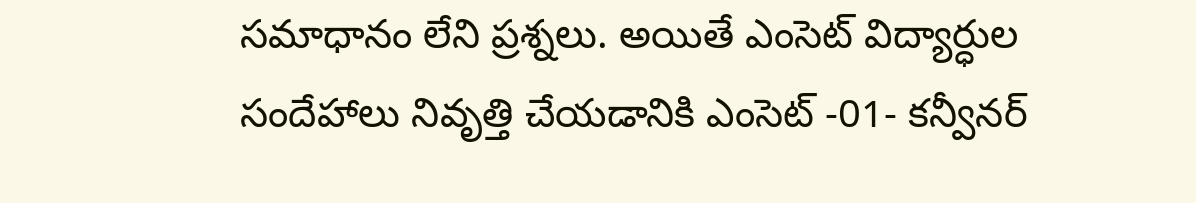సమాధానం లేని ప్రశ్నలు. అయితే ఎంసెట్ విద్యార్ధుల సందేహాలు నివృత్తి చేయడానికి ఎంసెట్ -01- కన్వీనర్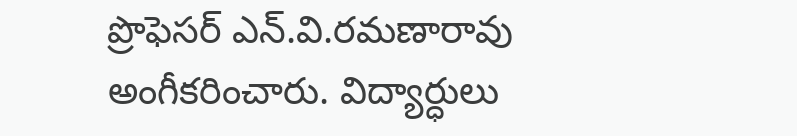ప్రొఫెసర్ ఎన్.వి.రమణారావు అంగీకరించారు. విద్యార్ధులు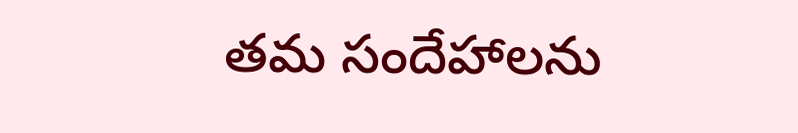తమ సందేహాలను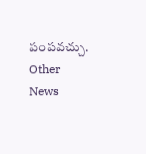పంపవచ్చు.
Other News